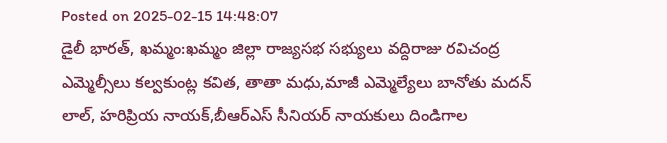Posted on 2025-02-15 14:48:07
డైలీ భారత్, ఖమ్మం:ఖమ్మం జిల్లా రాజ్యసభ సభ్యులు వద్దిరాజు రవిచంద్ర ఎమ్మెల్సీలు కల్వకుంట్ల కవిత, తాతా మధు,మాజీ ఎమ్మెల్యేలు బానోతు మదన్ లాల్, హరిప్రియ నాయక్,బీఆర్ఎస్ సీనియర్ నాయకులు దిండిగాల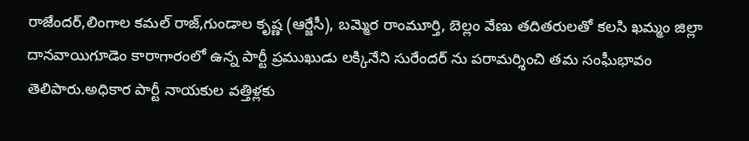రాజేందర్,లింగాల కమల్ రాజ్,గుండాల కృష్ణ (ఆర్జేసీ), బమ్మెర రాంమూర్తి, బెల్లం వేణు తదితరులతో కలసి ఖమ్మం జిల్లా దానవాయిగూడెం కారాగారంలో ఉన్న పార్టీ ప్రముఖుడు లక్కినేని సురేందర్ ను పరామర్శించి తమ సంఘీభావం తెలిపారు.అధికార పార్టీ నాయకుల వత్తిళ్లకు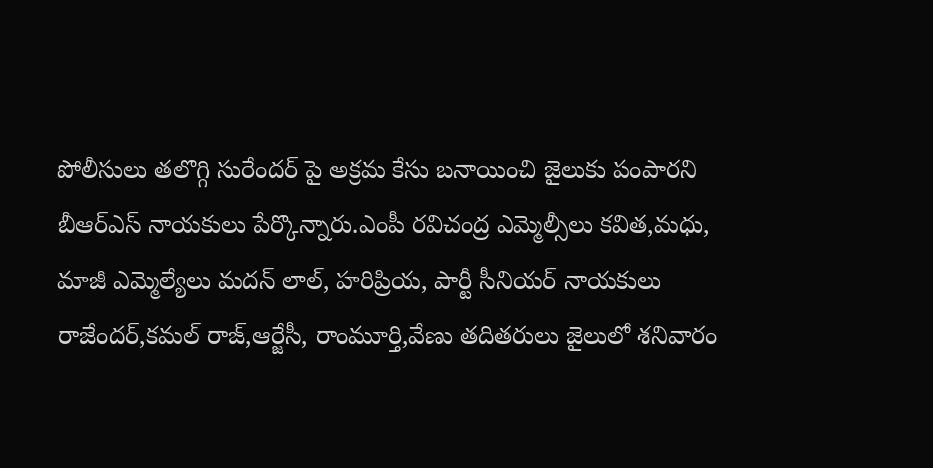పోలీసులు తలొగ్గి సురేందర్ పై అక్రమ కేసు బనాయించి జైలుకు పంపారని బీఆర్ఎస్ నాయకులు పేర్కొన్నారు.ఎంపీ రవిచంద్ర ఎమ్మెల్సీలు కవిత,మధు, మాజీ ఎమ్మెల్యేలు మదన్ లాల్, హరిప్రియ, పార్టీ సీనియర్ నాయకులు రాజేందర్,కమల్ రాజ్,ఆర్జేసీ, రాంమూర్తి,వేణు తదితరులు జైలులో శనివారం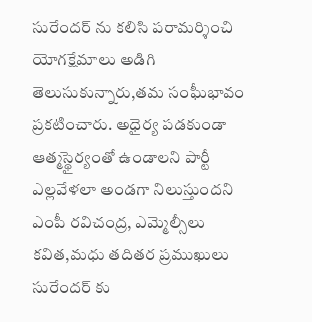సురేందర్ ను కలిసి పరామర్శించి యోగక్షేమాలు అడిగి తెలుసుకున్నారు,తమ సంఘీభావం ప్రకటించారు. అధైర్య పడకుండా ఆత్మస్థైర్యంతో ఉండాలని పార్టీ ఎల్లవేళలా అండగా నిలుస్తుందని ఎంపీ రవిచంద్ర, ఎమ్మెల్సీలు కవిత,మధు తదితర ప్రముఖులు సురేందర్ కు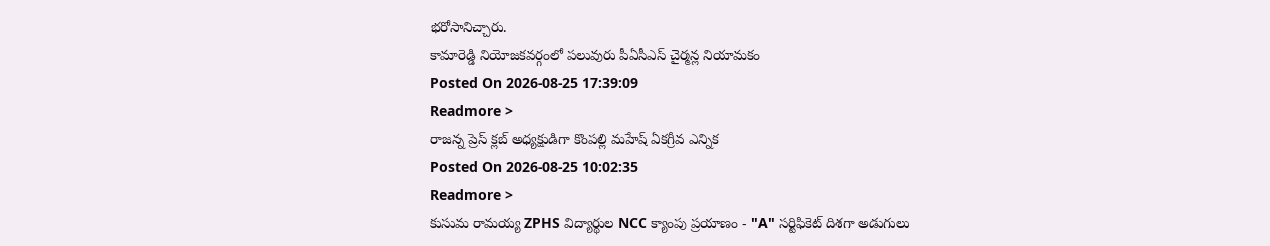భరోసానిచ్చారు.
కామారెడ్డి నియోజకవర్గంలో పలువురు పీఏసీఎస్ చైర్మన్ల నియామకం
Posted On 2026-08-25 17:39:09
Readmore >
రాజన్న ప్రెస్ క్లబ్ అధ్యక్షుడిగా కొంపల్లి మహేష్ ఏకగ్రీవ ఎన్నిక
Posted On 2026-08-25 10:02:35
Readmore >
కుసుమ రామయ్య ZPHS విద్యార్థుల NCC క్యాంపు ప్రయాణం - "A" సర్టిఫికెట్ దిశగా అడుగులు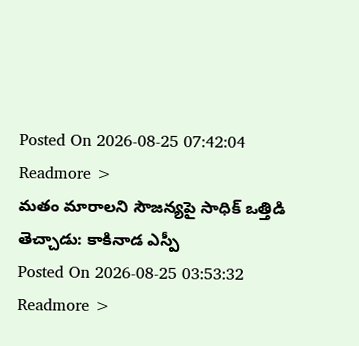Posted On 2026-08-25 07:42:04
Readmore >
మతం మారాలని సౌజన్యపై సాధిక్ ఒత్తిడి తెచ్చాడు: కాకినాడ ఎస్పీ
Posted On 2026-08-25 03:53:32
Readmore >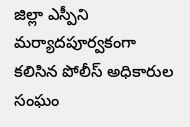జిల్లా ఎస్పీని మర్యాదపూర్వకంగా కలిసిన పోలీస్ అధికారుల సంఘం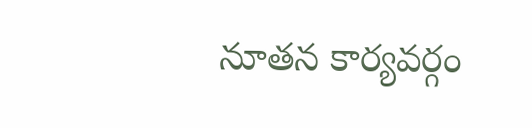నూతన కార్యవర్గం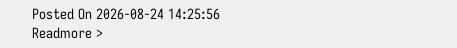Posted On 2026-08-24 14:25:56
Readmore >